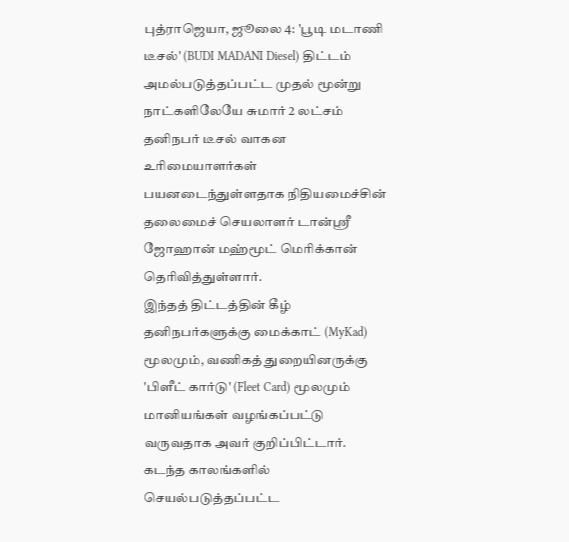புத்ராஜெயா, ஜூலை 4: 'பூடி மடாணி டீசல்' (BUDI MADANI Diesel) திட்டம் அமல்படுத்தப்பட்ட முதல் மூன்று நாட்களிலேயே சுமார் 2 லட்சம் தனிநபர் டீசல் வாகன உரிமையாளர்கள் பயனடைந்துள்ளதாக நிதியமைச்சின் தலைமைச் செயலாளர் டான்ஸ்ரீ ஜோஹான் மஹ்மூட் மெரிக்கான் தெரிவித்துள்ளார்.
இந்தத் திட்டத்தின் கீழ் தனிநபர்களுக்கு மைக்காட் (MyKad) மூலமும், வணிகத் துறையினருக்கு 'பிளீட் கார்டு' (Fleet Card) மூலமும் மானியங்கள் வழங்கப்பட்டு வருவதாக அவர் குறிப்பிட்டார்.
கடந்த காலங்களில் செயல்படுத்தப்பட்ட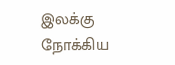இலக்கு நோக்கிய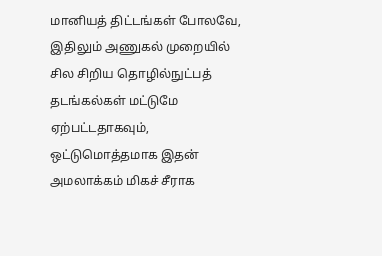மானியத் திட்டங்கள் போலவே, இதிலும் அணுகல் முறையில் சில சிறிய தொழில்நுட்பத் தடங்கல்கள் மட்டுமே ஏற்பட்டதாகவும், ஒட்டுமொத்தமாக இதன் அமலாக்கம் மிகச் சீராக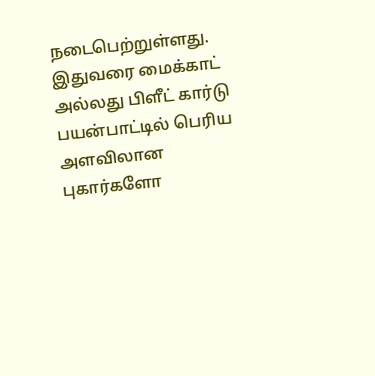நடைபெற்றுள்ளது.
இதுவரை மைக்காட் அல்லது பிளீட் கார்டு பயன்பாட்டில் பெரிய அளவிலான புகார்களோ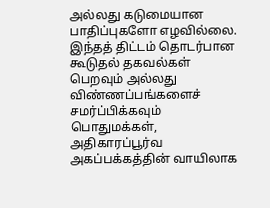அல்லது கடுமையான பாதிப்புகளோ எழவில்லை.
இந்தத் திட்டம் தொடர்பான கூடுதல் தகவல்கள் பெறவும் அல்லது விண்ணப்பங்களைச் சமர்ப்பிக்கவும் பொதுமக்கள், அதிகாரப்பூர்வ அகப்பக்கத்தின் வாயிலாக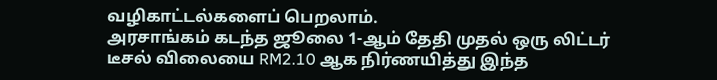வழிகாட்டல்களைப் பெறலாம்.
அரசாங்கம் கடந்த ஜூலை 1-ஆம் தேதி முதல் ஒரு லிட்டர் டீசல் விலையை RM2.10 ஆக நிர்ணயித்து இந்த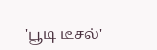'பூடி டீசல்'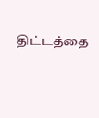திட்டத்தை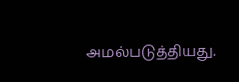அமல்படுத்தியது.